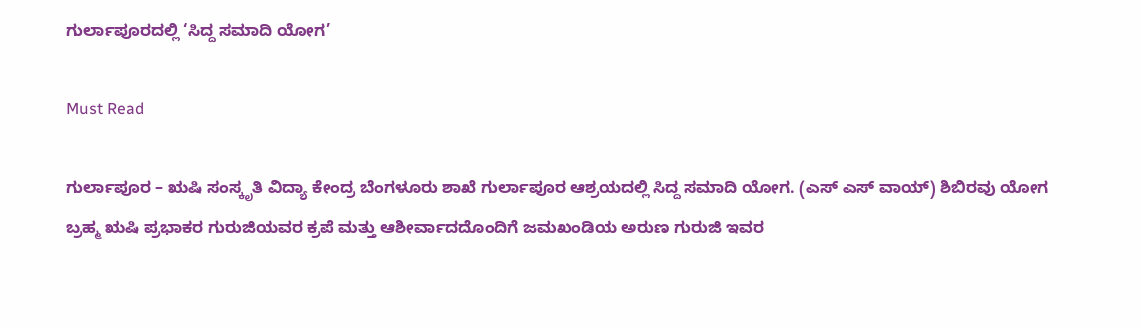ಗುರ್ಲಾಪೂರದಲ್ಲಿ ‘ಸಿದ್ದ ಸಮಾದಿ ಯೋಗ’

Must Read

ಗುರ್ಲಾಪೂರ – ಋಷಿ ಸಂಸ್ಕೃತಿ ವಿದ್ಯಾ ಕೇಂದ್ರ ಬೆಂಗಳೂರು ಶಾಖೆ ಗುರ್ಲಾಪೂರ ಆಶ್ರಯದಲ್ಲಿ ಸಿದ್ದ ಸಮಾದಿ ಯೋಗ. (ಎಸ್ ಎಸ್ ವಾಯ್) ಶಿಬಿರವು ಯೋಗ ಬ್ರಹ್ಮ ಋಷಿ ಪ್ರಭಾಕರ ಗುರುಜಿಯವರ ಕ್ರಪೆ ಮತ್ತು ಆಶೀರ್ವಾದದೊಂದಿಗೆ ಜಮಖಂಡಿಯ ಅರುಣ ಗುರುಜಿ ಇವರ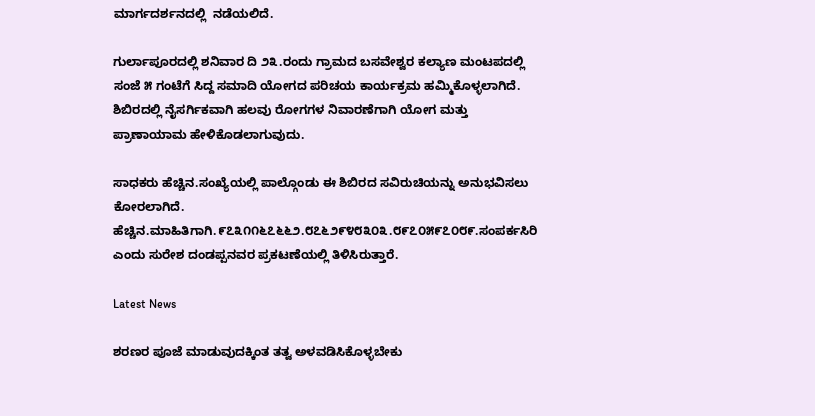ಮಾರ್ಗದರ್ಶನದಲ್ಲಿ  ನಡೆಯಲಿದೆ.

ಗುರ್ಲಾಪೂರದಲ್ಲಿ ಶನಿವಾರ ದಿ ೨೩.ರಂದು ಗ್ರಾಮದ ಬಸವೇಶ್ವರ ಕಲ್ಯಾಣ ಮಂಟಪದಲ್ಲಿ ಸಂಜೆ ೫ ಗಂಟೆಗೆ ಸಿದ್ದ ಸಮಾದಿ ಯೋಗದ ಪರಿಚಯ ಕಾರ್ಯಕ್ರಮ ಹಮ್ಮಿಕೊಳ್ಳಲಾಗಿದೆ. ಶಿಬಿರದಲ್ಲಿ ನೈಸರ್ಗಿಕವಾಗಿ ಹಲವು ರೋಗಗಳ ನಿವಾರಣೆಗಾಗಿ ಯೋಗ ಮತ್ತು ಪ್ರಾಣಾಯಾಮ ಹೇಳಿಕೊಡಲಾಗುವುದು.

ಸಾಧಕರು ಹೆಚ್ಚಿನ.ಸಂಖ್ಯೆಯಲ್ಲಿ ಪಾಲ್ಗೊಂಡು ಈ ಶಿಬಿರದ ಸವಿರುಚಿಯನ್ನು ಅನುಭವಿಸಲು ಕೋರಲಾಗಿದೆ. ಹೆಚ್ಚಿನ.ಮಾಹಿತಿಗಾಗಿ.೯೭೩೧೧೬೭೬೬೨.೮೭೬೨೯೪೮೩೦೩.೮೯೭೦೫೯೭೦೮೯.ಸಂಪರ್ಕಸಿರಿ ಎಂದು ಸುರೇಶ ದಂಡಪ್ಪನವರ ಪ್ರಕಟಣೆಯಲ್ಲಿ ತಿಳಿಸಿರುತ್ತಾರೆ.

Latest News

ಶರಣರ ಪೂಜೆ ಮಾಡುವುದಕ್ಕಿಂತ ತತ್ವ ಅಳವಡಿಸಿಕೊಳ್ಳಬೇಕು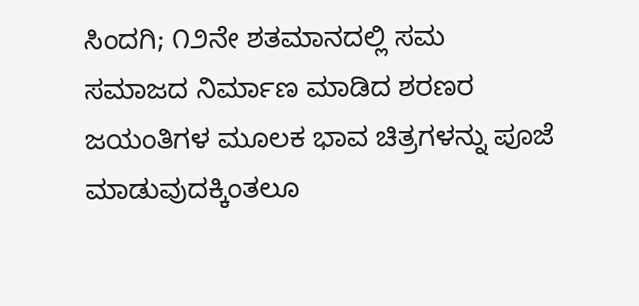ಸಿಂದಗಿ; ೧೨ನೇ ಶತಮಾನದಲ್ಲಿ ಸಮ ಸಮಾಜದ ನಿರ್ಮಾಣ ಮಾಡಿದ ಶರಣರ ಜಯಂತಿಗಳ ಮೂಲಕ ಭಾವ ಚಿತ್ರಗಳನ್ನು ಪೂಜೆ ಮಾಡುವುದಕ್ಕಿಂತಲೂ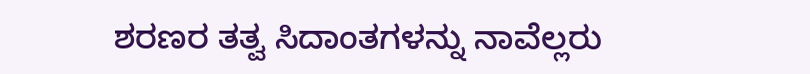ಶರಣರ ತತ್ವ ಸಿದಾಂತಗಳನ್ನು ನಾವೆಲ್ಲರು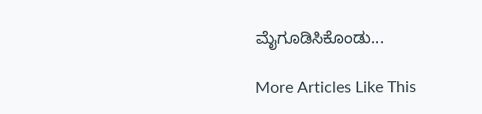ಮೈಗೂಡಿಸಿಕೊಂಡು...

More Articles Like This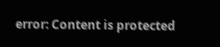error: Content is protected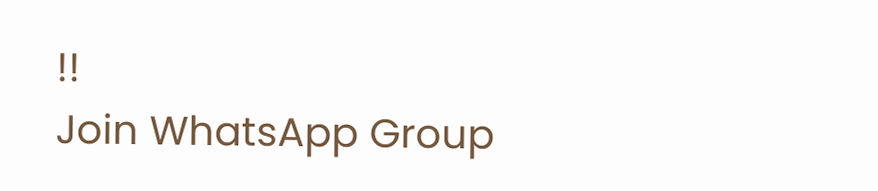!!
Join WhatsApp Group